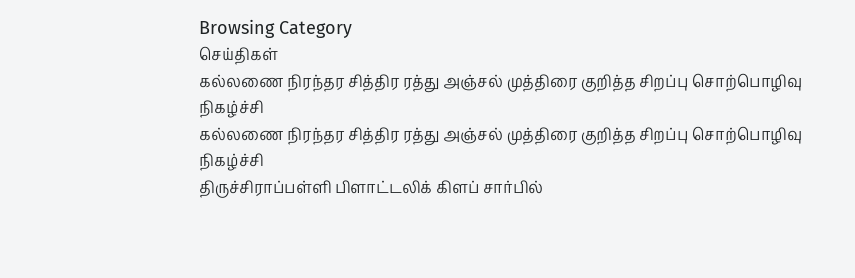Browsing Category
செய்திகள்
கல்லணை நிரந்தர சித்திர ரத்து அஞ்சல் முத்திரை குறித்த சிறப்பு சொற்பொழிவு நிகழ்ச்சி
கல்லணை நிரந்தர சித்திர ரத்து அஞ்சல் முத்திரை குறித்த சிறப்பு சொற்பொழிவு நிகழ்ச்சி
திருச்சிராப்பள்ளி பிளாட்டலிக் கிளப் சார்பில்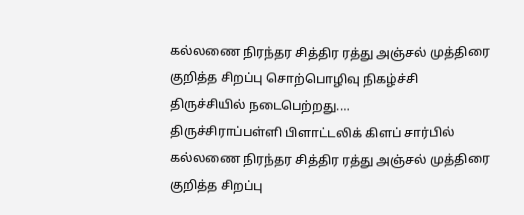கல்லணை நிரந்தர சித்திர ரத்து அஞ்சல் முத்திரை குறித்த சிறப்பு சொற்பொழிவு நிகழ்ச்சி திருச்சியில் நடைபெற்றது.…
திருச்சிராப்பள்ளி பிளாட்டலிக் கிளப் சார்பில் கல்லணை நிரந்தர சித்திர ரத்து அஞ்சல் முத்திரை குறித்த சிறப்பு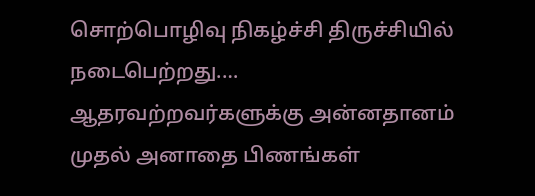சொற்பொழிவு நிகழ்ச்சி திருச்சியில் நடைபெற்றது.… ஆதரவற்றவர்களுக்கு அன்னதானம் முதல் அனாதை பிணங்கள்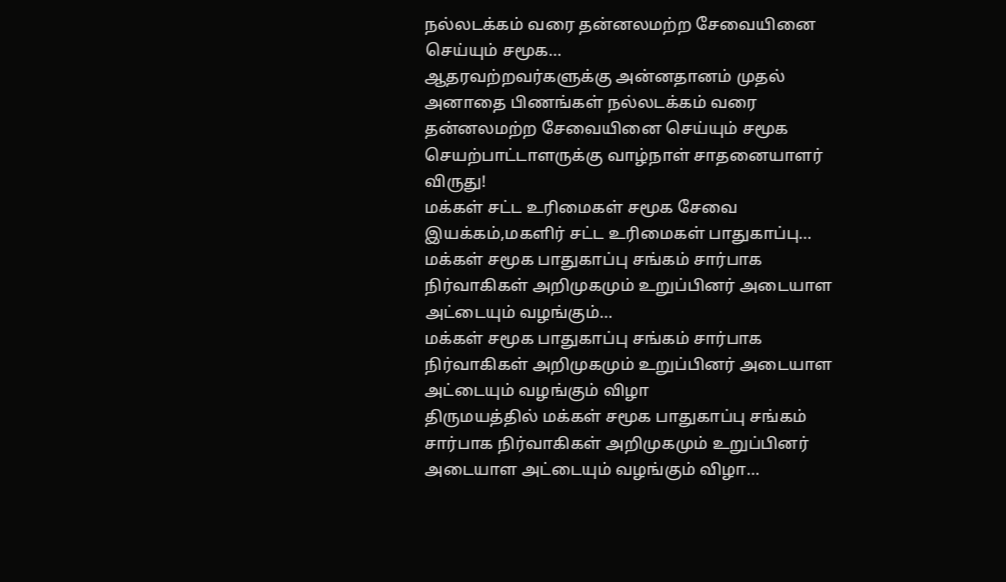நல்லடக்கம் வரை தன்னலமற்ற சேவையினை செய்யும் சமூக…
ஆதரவற்றவர்களுக்கு அன்னதானம் முதல் அனாதை பிணங்கள் நல்லடக்கம் வரை தன்னலமற்ற சேவையினை செய்யும் சமூக செயற்பாட்டாளருக்கு வாழ்நாள் சாதனையாளர் விருது!
மக்கள் சட்ட உரிமைகள் சமூக சேவை இயக்கம்,மகளிர் சட்ட உரிமைகள் பாதுகாப்பு…
மக்கள் சமூக பாதுகாப்பு சங்கம் சார்பாக நிர்வாகிகள் அறிமுகமும் உறுப்பினர் அடையாள அட்டையும் வழங்கும்…
மக்கள் சமூக பாதுகாப்பு சங்கம் சார்பாக நிர்வாகிகள் அறிமுகமும் உறுப்பினர் அடையாள அட்டையும் வழங்கும் விழா
திருமயத்தில் மக்கள் சமூக பாதுகாப்பு சங்கம் சார்பாக நிர்வாகிகள் அறிமுகமும் உறுப்பினர் அடையாள அட்டையும் வழங்கும் விழா…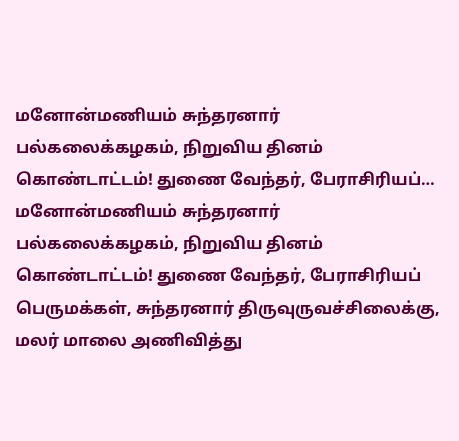மனோன்மணியம் சுந்தரனார் பல்கலைக்கழகம், நிறுவிய தினம் கொண்டாட்டம்! துணை வேந்தர், பேராசிரியப்…
மனோன்மணியம் சுந்தரனார் பல்கலைக்கழகம், நிறுவிய தினம் கொண்டாட்டம்! துணை வேந்தர், பேராசிரியப் பெருமக்கள், சுந்தரனார் திருவுருவச்சிலைக்கு, மலர் மாலை அணிவித்து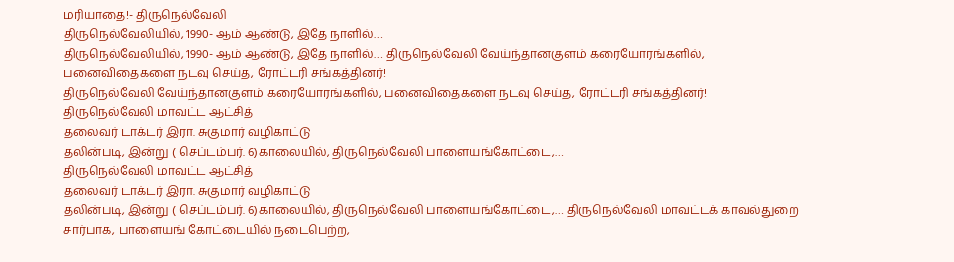மரியாதை!- திருநெல்வேலி
திருநெல்வேலியில், 1990- ஆம் ஆண்டு, இதே நாளில்…
திருநெல்வேலியில், 1990- ஆம் ஆண்டு, இதே நாளில்… திருநெல்வேலி வேய்ந்தானகுளம் கரையோரங்களில், பனைவிதைகளை நடவு செய்த, ரோட்டரி சங்கத்தினர்!
திருநெல்வேலி வேய்ந்தானகுளம் கரையோரங்களில், பனைவிதைகளை நடவு செய்த, ரோட்டரி சங்கத்தினர்!
திருநெல்வேலி மாவட்ட ஆட்சித்
தலைவர் டாக்டர் இரா. சுகுமார் வழிகாட்டு
தலின்படி, இன்று ( செப்டம்பர். 6)காலையில், திருநெல்வேலி பாளையங்கோட்டை,…
திருநெல்வேலி மாவட்ட ஆட்சித்
தலைவர் டாக்டர் இரா. சுகுமார் வழிகாட்டு
தலின்படி, இன்று ( செப்டம்பர். 6)காலையில், திருநெல்வேலி பாளையங்கோட்டை,… திருநெல்வேலி மாவட்டக் காவல்துறை சார்பாக, பாளையங் கோட்டையில் நடைபெற்ற,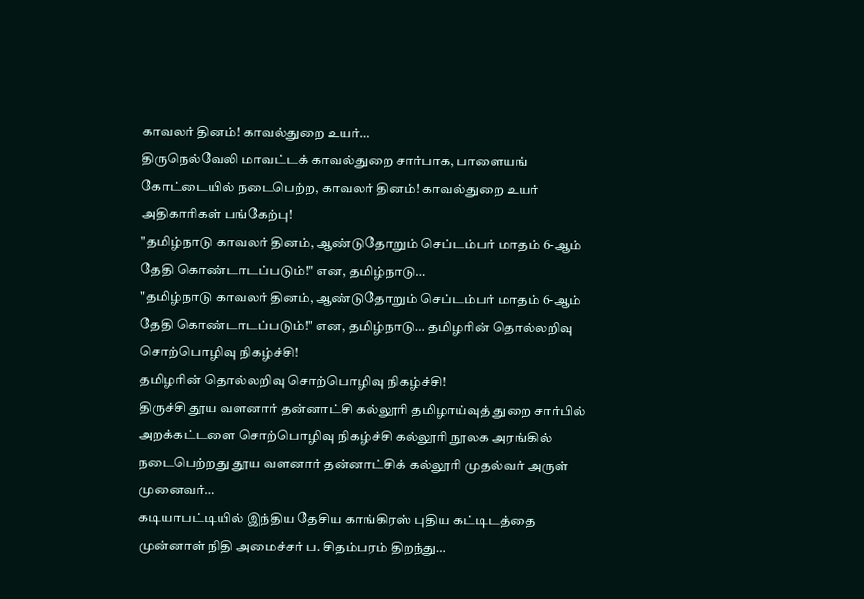காவலர் தினம்! காவல்துறை உயர்…
திருநெல்வேலி மாவட்டக் காவல்துறை சார்பாக, பாளையங் கோட்டையில் நடைபெற்ற, காவலர் தினம்! காவல்துறை உயர் அதிகாரிகள் பங்கேற்பு!
"தமிழ்நாடு காவலர் தினம், ஆண்டுதோறும் செப்டம்பர் மாதம் 6-ஆம் தேதி கொண்டாடப்படும்!" என, தமிழ்நாடு…
"தமிழ்நாடு காவலர் தினம், ஆண்டுதோறும் செப்டம்பர் மாதம் 6-ஆம் தேதி கொண்டாடப்படும்!" என, தமிழ்நாடு… தமிழரின் தொல்லறிவு சொற்பொழிவு நிகழ்ச்சி!
தமிழரின் தொல்லறிவு சொற்பொழிவு நிகழ்ச்சி!
திருச்சி தூய வளனார் தன்னாட்சி கல்லூரி தமிழாய்வுத் துறை சார்பில் அறக்கட்டளை சொற்பொழிவு நிகழ்ச்சி கல்லூரி நூலக அரங்கில் நடைபெற்றது தூய வளனார் தன்னாட்சிக் கல்லூரி முதல்வர் அருள் முனைவர்…
கடியாபட்டியில் இந்திய தேசிய காங்கிரஸ் புதிய கட்டிடத்தை முன்னாள் நிதி அமைச்சர் ப. சிதம்பரம் திறந்து…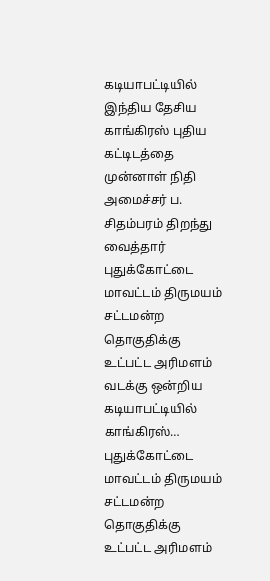கடியாபட்டியில் இந்திய தேசிய காங்கிரஸ் புதிய கட்டிடத்தை முன்னாள் நிதி அமைச்சர் ப. சிதம்பரம் திறந்து வைத்தார்
புதுக்கோட்டை மாவட்டம் திருமயம் சட்டமன்ற தொகுதிக்கு உட்பட்ட அரிமளம் வடக்கு ஒன்றிய கடியாபட்டியில் காங்கிரஸ்…
புதுக்கோட்டை மாவட்டம் திருமயம் சட்டமன்ற தொகுதிக்கு உட்பட்ட அரிமளம்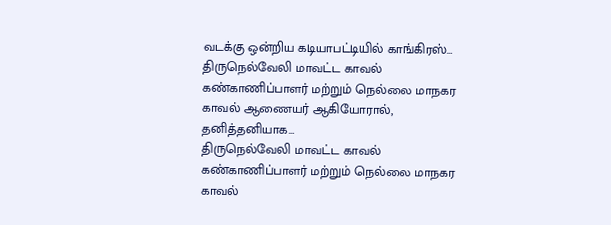வடக்கு ஒன்றிய கடியாபட்டியில் காங்கிரஸ்… திருநெல்வேலி மாவட்ட காவல் கண்காணிப்பாளர் மற்றும் நெல்லை மாநகர காவல் ஆணையர் ஆகியோரால், தனித்தனியாக…
திருநெல்வேலி மாவட்ட காவல் கண்காணிப்பாளர் மற்றும் நெல்லை மாநகர காவல்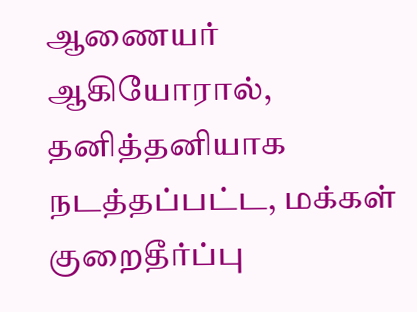ஆணையர் ஆகியோரால், தனித்தனியாக நடத்தப்பட்ட, மக்கள் குறைதீர்ப்பு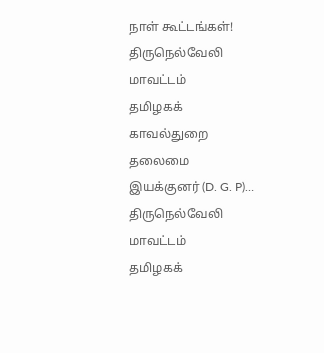நாள் கூட்டங்கள்!
திருநெல்வேலி மாவட்டம்
தமிழகக் காவல்துறை தலைமை இயக்குனர் (D. G. P)…
திருநெல்வேலி மாவட்டம்
தமிழகக்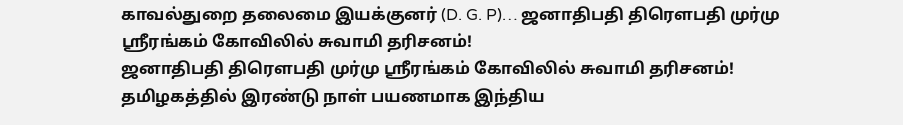காவல்துறை தலைமை இயக்குனர் (D. G. P)… ஜனாதிபதி திரௌபதி முர்மு ஶ்ரீரங்கம் கோவிலில் சுவாமி தரிசனம்!
ஜனாதிபதி திரௌபதி முர்மு ஶ்ரீரங்கம் கோவிலில் சுவாமி தரிசனம்!
தமிழகத்தில் இரண்டு நாள் பயணமாக இந்திய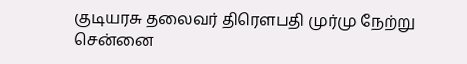குடியரசு தலைவர் திரௌபதி முர்மு நேற்று சென்னை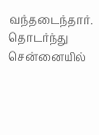வந்தடைந்தார். தொடர்ந்து சென்னையில்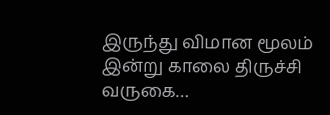இருந்து விமான மூலம் இன்று காலை திருச்சி வருகை…